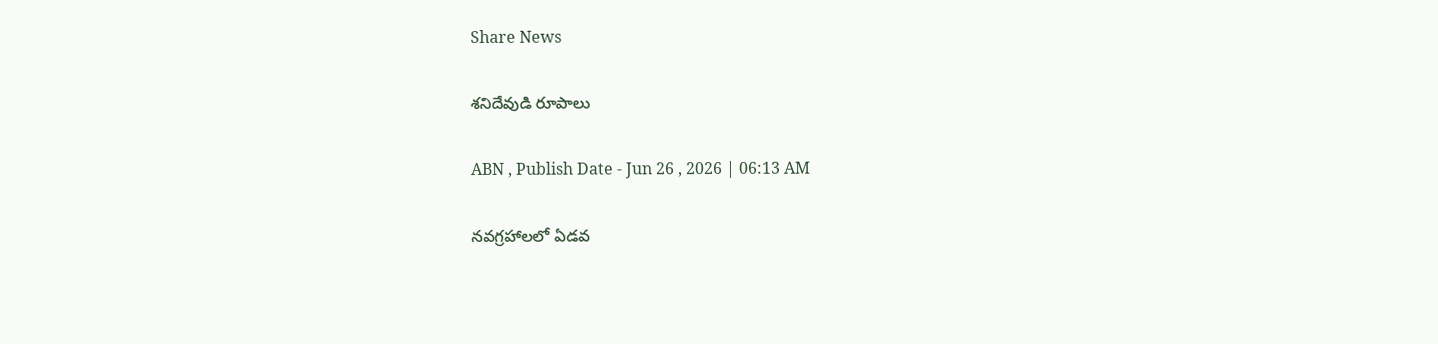Share News

శనిదేవుడి రూపాలు

ABN , Publish Date - Jun 26 , 2026 | 06:13 AM

నవగ్రహాలలో ఏడవ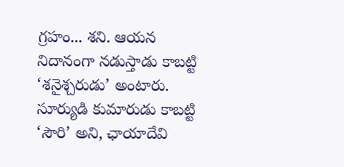గ్రహం... శని. ఆయన నిదానంగా నడుస్తాడు కాబట్టి ‘శనైశ్చరుడు’ అంటారు. సూర్యుడి కుమారుడు కాబట్టి ‘సౌరి’ అని, ఛాయాదేవి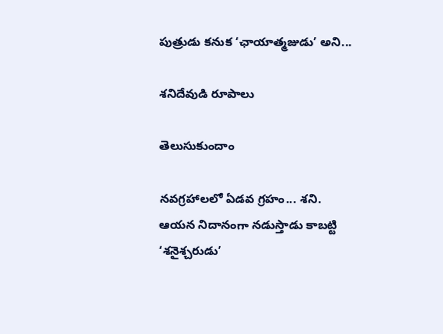పుత్రుడు కనుక ‘ఛాయాత్మజుడు’ అని...

శనిదేవుడి రూపాలు

తెలుసుకుందాం

నవగ్రహాలలో ఏడవ గ్రహం... శని. ఆయన నిదానంగా నడుస్తాడు కాబట్టి ‘శనైశ్చరుడు’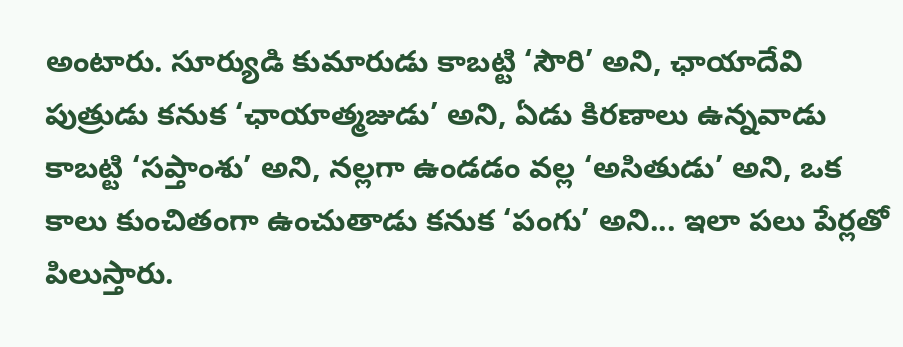అంటారు. సూర్యుడి కుమారుడు కాబట్టి ‘సౌరి’ అని, ఛాయాదేవి పుత్రుడు కనుక ‘ఛాయాత్మజుడు’ అని, ఏడు కిరణాలు ఉన్నవాడు కాబట్టి ‘సప్తాంశు’ అని, నల్లగా ఉండడం వల్ల ‘అసితుడు’ అని, ఒక కాలు కుంచితంగా ఉంచుతాడు కనుక ‘పంగు’ అని... ఇలా పలు పేర్లతో పిలుస్తారు.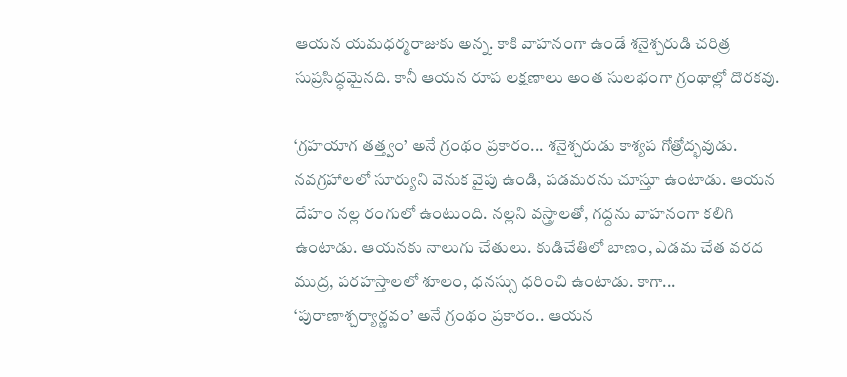ఆయన యమధర్మరాజుకు అన్న. కాకి వాహనంగా ఉండే శనైశ్చరుడి చరిత్ర సుప్రసిద్ధమైనది. కానీ ఆయన రూప లక్షణాలు అంత సులభంగా గ్రంథాల్లో దొరకవు.

‘గ్రహయాగ తత్త్వం’ అనే గ్రంథం ప్రకారం... శనైశ్చరుడు కాశ్యప గోత్రోద్భవుడు. నవగ్రహాలలో సూర్యుని వెనుక వైపు ఉండి, పడమరను చూస్తూ ఉంటాడు. ఆయన దేహం నల్ల రంగులో ఉంటుంది. నల్లని వస్త్రాలతో, గద్దను వాహనంగా కలిగి ఉంటాడు. ఆయనకు నాలుగు చేతులు. కుడిచేతిలో బాణం, ఎడమ చేత వరద ముద్ర, పరహస్తాలలో శూలం, ధనస్సు ధరించి ఉంటాడు. కాగా... ‘పురాణాశ్చర్యార్ణవం’ అనే గ్రంథం ప్రకారం.. ఆయన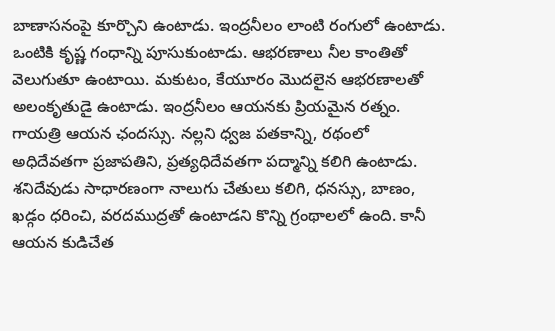బాణాసనంపై కూర్చొని ఉంటాడు. ఇంద్రనీలం లాంటి రంగులో ఉంటాడు. ఒంటికి కృష్ణ గంధాన్ని పూసుకుంటాడు. ఆభరణాలు నీల కాంతితో వెలుగుతూ ఉంటాయి. మకుటం, కేయూరం మొదలైన ఆభరణాలతో అలంకృతుడై ఉంటాడు. ఇంద్రనీలం ఆయనకు ప్రియమైన రత్నం. గాయత్రి ఆయన ఛందస్సు. నల్లని ధ్వజ పతకాన్ని, రథంలో అధిదేవతగా ప్రజాపతిని, ప్రత్యధిదేవతగా పద్మాన్ని కలిగి ఉంటాడు. శనిదేవుడు సాధారణంగా నాలుగు చేతులు కలిగి, ధనస్సు, బాణం, ఖడ్గం ధరించి, వరదముద్రతో ఉంటాడని కొన్ని గ్రంథాలలో ఉంది. కానీ ఆయన కుడిచేత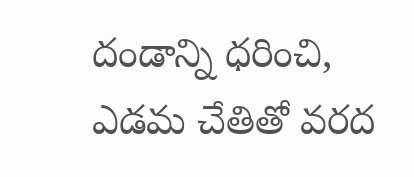దండాన్ని ధరించి, ఎడమ చేతితో వరద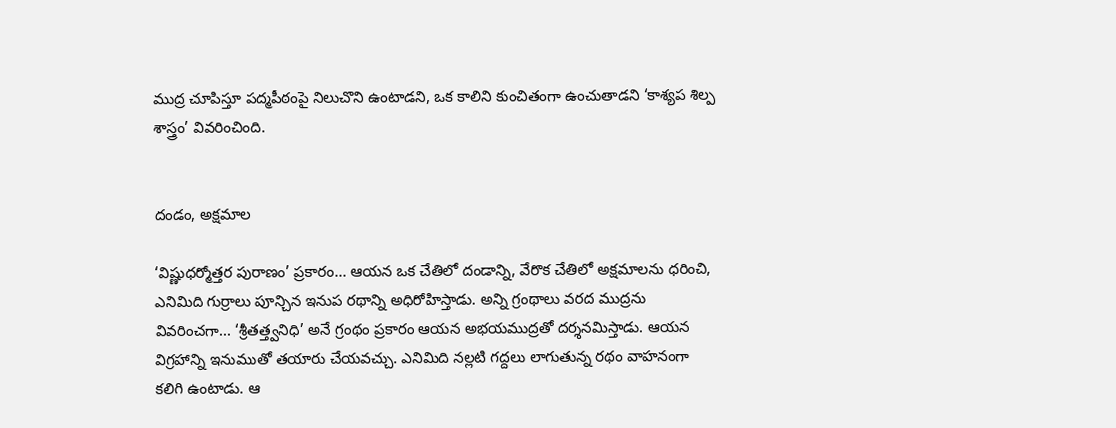ముద్ర చూపిస్తూ పద్మపీఠంపై నిలుచొని ఉంటాడని, ఒక కాలిని కుంచితంగా ఉంచుతాడని ‘కాశ్యప శిల్ప శాస్త్రం’ వివరించింది.


దండం, అక్షమాల

‘విష్ణుధర్మోత్తర పురాణం’ ప్రకారం... ఆయన ఒక చేతిలో దండాన్ని, వేరొక చేతిలో అక్షమాలను ధరించి, ఎనిమిది గుర్రాలు పూన్చిన ఇనుప రథాన్ని అధిరోహిస్తాడు. అన్ని గ్రంథాలు వరద ముద్రను వివరించగా... ‘శ్రీతత్త్వనిధి’ అనే గ్రంథం ప్రకారం ఆయన అభయముద్రతో దర్శనమిస్తాడు. ఆయన విగ్రహాన్ని ఇనుముతో తయారు చేయవచ్చు. ఎనిమిది నల్లటి గద్దలు లాగుతున్న రథం వాహనంగా కలిగి ఉంటాడు. ఆ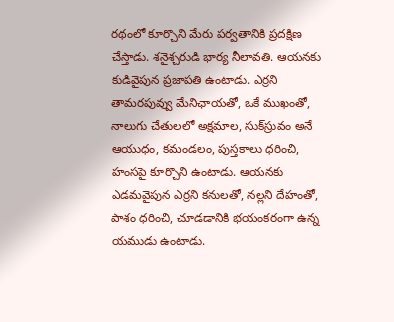రథంలో కూర్చొని మేరు పర్వతానికి ప్రదక్షిణ చేస్తాడు. శనైశ్చరుడి భార్య నీలావతి. ఆయనకు కుడివైపున ప్రజాపతి ఉంటాడు. ఎర్రని తామరపువ్వు మేనిఛాయతో, ఒకే ముఖంతో, నాలుగు చేతులలో అక్షమాల, సుక్‌స్రువం అనే ఆయుధం, కమండలం, పుస్తకాలు ధరించి, హంసపై కూర్చొని ఉంటాడు. ఆయనకు ఎడమవైపున ఎర్రని కనులతో, నల్లని దేహంతో, పాశం ధరించి, చూడడానికి భయంకరంగా ఉన్న యముడు ఉంటాడు.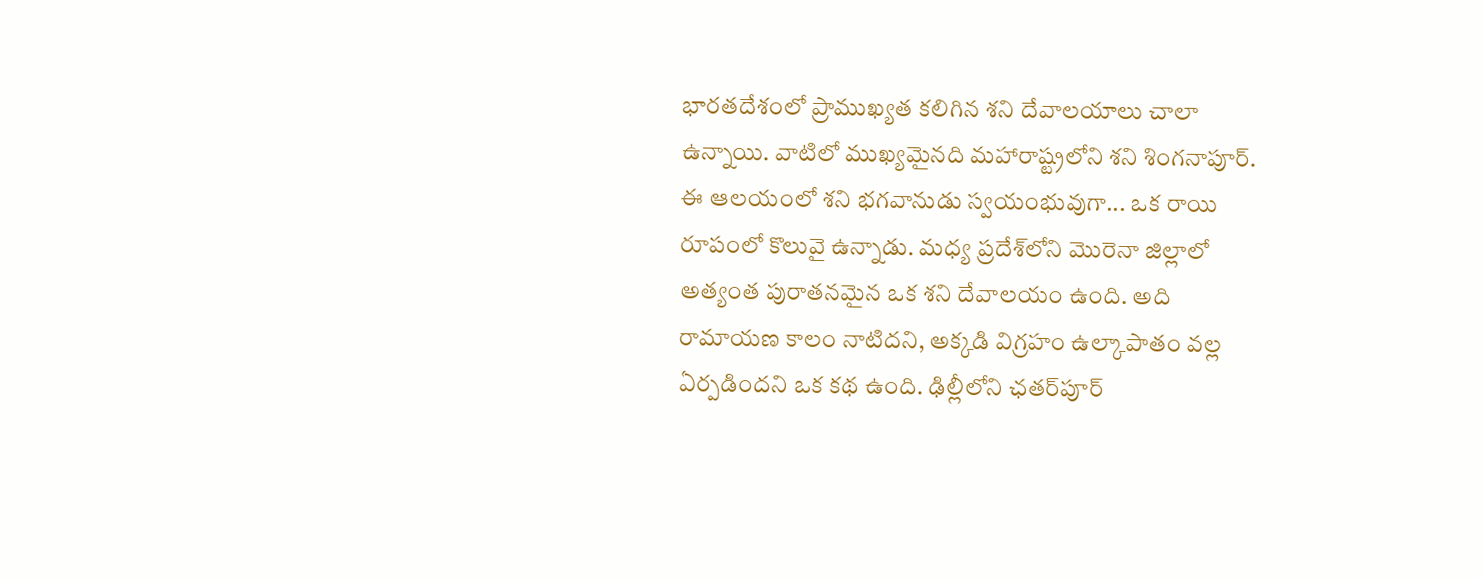భారతదేశంలో ప్రాముఖ్యత కలిగిన శని దేవాలయాలు చాలా ఉన్నాయి. వాటిలో ముఖ్యమైనది మహారాష్ట్రలోని శని శింగనాపూర్‌. ఈ ఆలయంలో శని భగవానుడు స్వయంభువుగా... ఒక రాయి రూపంలో కొలువై ఉన్నాడు. మధ్య ప్రదేశ్‌లోని మొరెనా జిల్లాలో అత్యంత పురాతనమైన ఒక శని దేవాలయం ఉంది. అది రామాయణ కాలం నాటిదని, అక్కడి విగ్రహం ఉల్కాపాతం వల్ల ఏర్పడిందని ఒక కథ ఉంది. ఢిల్లీలోని ఛతర్‌పూర్‌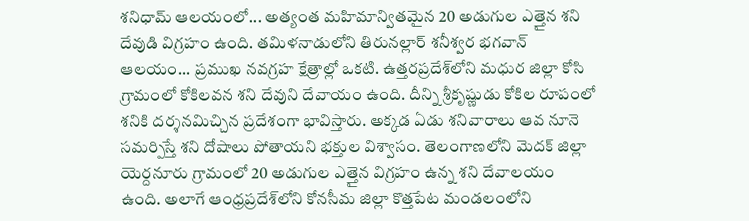శనిధామ్‌ ఆలయంలో... అత్యంత మహిమాన్వితమైన 20 అడుగుల ఎత్తైన శని దేవుడి విగ్రహం ఉంది. తమిళనాడులోని తిరునల్లార్‌ శనీశ్వర భగవాన్‌ ఆలయం... ప్రముఖ నవగ్రహ క్షేత్రాల్లో ఒకటి. ఉత్తరప్రదేశ్‌లోని మధుర జిల్లా కోసి గ్రామంలో కోకిలవన శని దేవుని దేవాయం ఉంది. దీన్ని శ్రీకృష్ణుడు కోకిల రూపంలో శనికి దర్శనమిచ్చిన ప్రదేశంగా భావిస్తారు. అక్కడ ఏడు శనివారాలు ఆవ నూనె సమర్పిస్తే శని దోషాలు పోతాయని భక్తుల విశ్వాసం. తెలంగాణలోని మెదక్‌ జిల్లా యెర్దనూరు గ్రామంలో 20 అడుగుల ఎత్తైన విగ్రహం ఉన్న శని దేవాలయం ఉంది. అలాగే ఆంధ్రప్రదేశ్‌లోని కోనసీమ జిల్లా కొత్తపేట మండలంలోని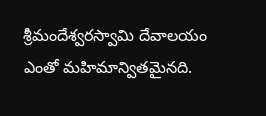శ్రీమందేశ్వరస్వామి దేవాలయం ఎంతో మహిమాన్వితమైనది.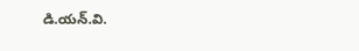డి.యన్‌.వి.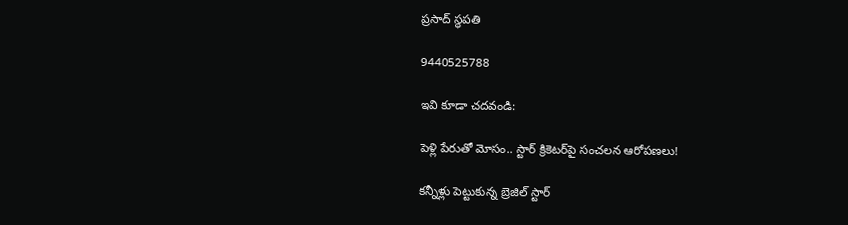ప్రసాద్‌ స్థపతి

9440525788

ఇవి కూడా చదవండి:

పెళ్లి పేరుతో మోసం.. స్టార్ క్రికెటర్‌పై సంచలన ఆరోపణలు!

కన్నీళ్లు పెట్టుకున్న బ్రెజిల్ స్టార్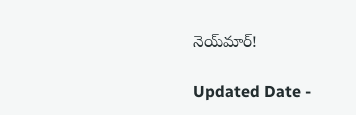నెయ్‌మార్!

Updated Date -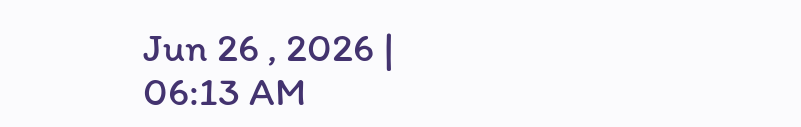Jun 26 , 2026 | 06:13 AM